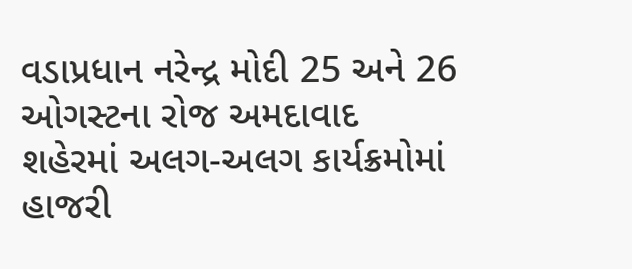વડાપ્રધાન નરેન્દ્ર મોદી 25 અને 26 ઓગસ્ટના રોજ અમદાવાદ શહેરમાં અલગ-અલગ કાર્યક્રમોમાં હાજરી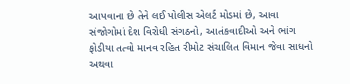આપવાના છે તેને લઈ પોલીસ એલર્ટ મોડમાં છે, આવા સંજોગોમાં દેશ વિરોધી સંગઠનો, આતંકવાદીઓ અને ભાંગ ફોડીયા તત્વો માનવ રહિત રીમોટ સંચાલિત વિમાન જેવા સાધનો અથવા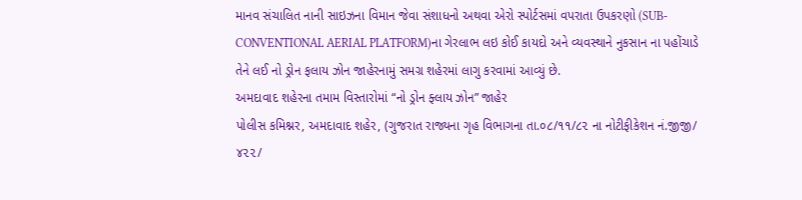માનવ સંચાલિત નાની સાઇઝના વિમાન જેવા સંશાધનો અથવા એરો સ્પોર્ટસમાં વપરાતા ઉપકરણો (SUB-CONVENTIONAL AERIAL PLATFORM)ના ગેરલાભ લઇ કોઈ કાયદો અને વ્યવસ્થાને નુકસાન ના પહોંચાડે તેને લઈ નો ડ્રોન ફલાય ઝોન જાહેરનામું સમગ્ર શહેરમાં લાગુ કરવામાં આવ્યું છે.
અમદાવાદ શહેરના તમામ વિસ્તારોમાં “નો ડ્રોન ફ્લાય ઝોન” જાહેર
પોલીસ કમિશ્નર, અમદાવાદ શહેર, (ગુજરાત રાજ્યના ગૃહ વિભાગના તા.૦૮/૧૧/૮૨ ના નોટીફીકેશન નં.જીજી/ ૪૨૨/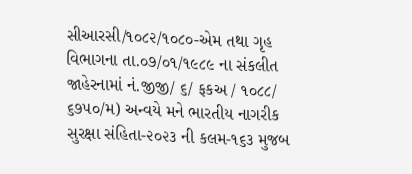સીઆરસી/૧૦૮૨/૧૦૮૦-એમ તથા ગૃહ વિભાગના તા.૦૭/૦૧/૧૯૮૯ ના સંકલીત જાહેરનામાં નં.જીજી/ ૬/ ફકઅ / ૧૦૮૮/ ૬૭૫૦/મ) અન્વયે મને ભારતીય નાગરીક સુરક્ષા સંહિતા-૨૦૨૩ ની કલમ-૧૬૩ મુજબ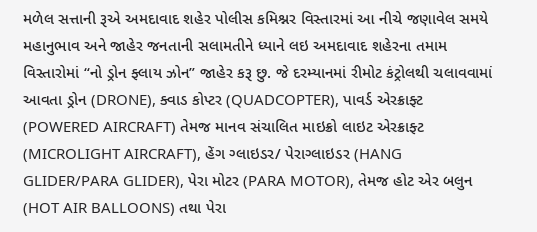મળેલ સત્તાની રૂએ અમદાવાદ શહેર પોલીસ કમિશ્નર વિસ્તારમાં આ નીચે જણાવેલ સમયે મહાનુભાવ અને જાહેર જનતાની સલામતીને ધ્યાને લઇ અમદાવાદ શહેરના તમામ વિસ્તારોમાં “નો ડ્રોન ફ્લાય ઝોન” જાહેર કરૂ છુ. જે દરમ્યાનમાં રીમોટ કંટ્રોલથી ચલાવવામાં આવતા ડ્રોન (DRONE), ક્વાડ કોપ્ટર (QUADCOPTER), પાવર્ડ એરક્રાફ્ટ (POWERED AIRCRAFT) તેમજ માનવ સંચાલિત માઇક્રો લાઇટ એરક્રાફ્ટ (MICROLIGHT AIRCRAFT), હેંગ ગ્લાઇડર/ પેરાગ્લાઇડર (HANG GLIDER/PARA GLIDER), પેરા મોટર (PARA MOTOR), તેમજ હોટ એર બલુન (HOT AIR BALLOONS) તથા પેરા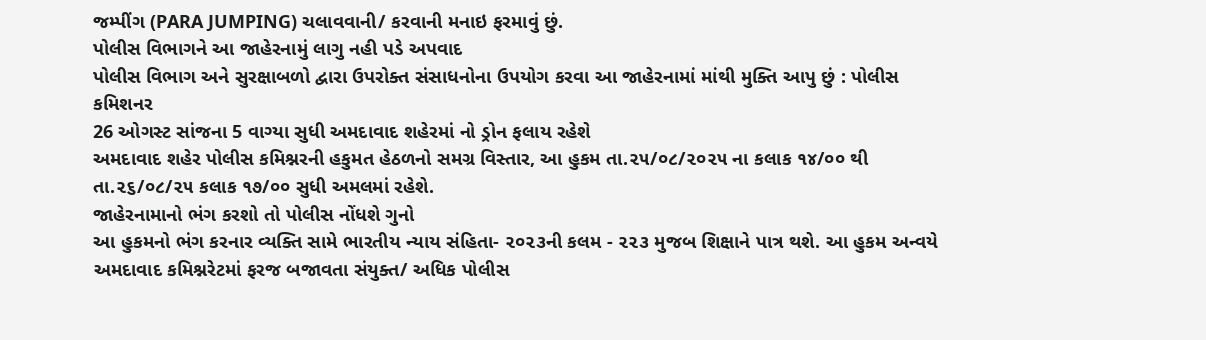જમ્પીંગ (PARA JUMPING) ચલાવવાની/ કરવાની મનાઇ ફરમાવું છું.
પોલીસ વિભાગને આ જાહેરનામું લાગુ નહી પડે અપવાદ
પોલીસ વિભાગ અને સુરક્ષાબળો દ્વારા ઉપરોક્ત સંસાધનોના ઉપયોગ કરવા આ જાહેરનામાં માંથી મુક્તિ આપુ છું : પોલીસ કમિશનર
26 ઓગસ્ટ સાંજના 5 વાગ્યા સુધી અમદાવાદ શહેરમાં નો ડ્રોન ફલાય રહેશે
અમદાવાદ શહેર પોલીસ કમિશ્નરની હકુમત હેઠળનો સમગ્ર વિસ્તાર, આ હુકમ તા.૨૫/૦૮/૨૦૨૫ ના કલાક ૧૪/૦૦ થી તા.૨૬/૦૮/૨૫ કલાક ૧૭/૦૦ સુધી અમલમાં રહેશે.
જાહેરનામાનો ભંગ કરશો તો પોલીસ નોંધશે ગુનો
આ હુકમનો ભંગ કરનાર વ્યક્તિ સામે ભારતીય ન્યાય સંહિતા- ૨૦૨૩ની કલમ - ૨૨૩ મુજબ શિક્ષાને પાત્ર થશે. આ હુકમ અન્વયે અમદાવાદ કમિશ્નરેટમાં ફરજ બજાવતા સંયુક્ત/ અધિક પોલીસ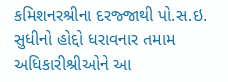કમિશનરશ્રીના દરજ્જાથી પો.સ.ઇ. સુધીનો હોદ્દો ધરાવનાર તમામ અધિકારીશ્રીઓને આ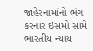જાહેરનામાંનો ભંગ કરનાર ઇસમો સામે ભારતીય ન્યાય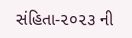સંહિતા-૨૦૨૩ ની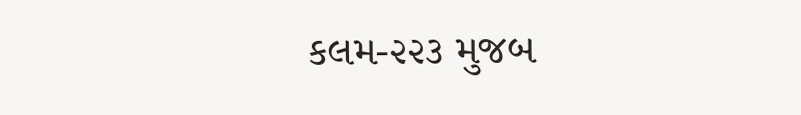કલમ-૨૨૩ મુજબ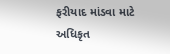ફરીયાદ માંડવા માટે અધિકૃત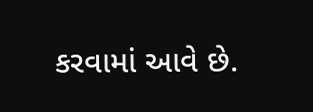કરવામાં આવે છે.